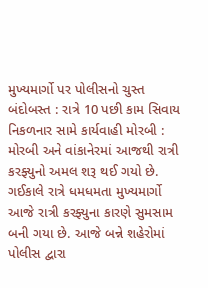મુખ્યમાર્ગો પર પોલીસનો ચુસ્ત બંદોબસ્ત : રાત્રે 10 પછી કામ સિવાય નિકળનાર સામે કાર્યવાહી મોરબી : મોરબી અને વાંકાનેરમાં આજથી રાત્રી કરફ્યુનો અમલ શરૂ થઈ ગયો છે. ગઈકાલે રાત્રે ધમધમતા મુખ્યમાર્ગો આજે રાત્રી કરફ્યુના કારણે સુમસામ બની ગયા છે. આજે બન્ને શહેરોમાં પોલીસ દ્વારા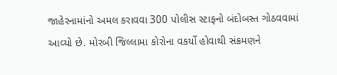જાહેરનામાંનો અમલ કરાવવા 300 પોલીસ સ્ટાફનો બંદોબસ્ત ગોઠવવામાં આવ્યો છે. મોરબી જિલ્લામા કોરોના વકર્યો હોવાથી સંક્રમણને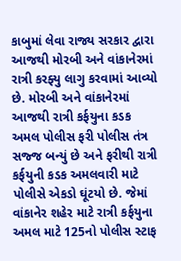કાબુમાં લેવા રાજ્ય સરકાર દ્વારા આજથી મોરબી અને વાંકાનેરમાં રાત્રી કરફ્યુ લાગુ કરવામાં આવ્યો છે. મોરબી અને વાંકાનેરમાં આજથી રાત્રી કર્ફયુના કડક અમલ પોલીસ ફરી પોલીસ તંત્ર સજ્જ બન્યું છે અને ફરીથી રાત્રી કર્ફયુની કડક અમલવારી માટે પોલીસે એકડો ઘૂંટયો છે. જેમાં વાંકાનેર શહેર માટે રાત્રી કર્ફયુના અમલ માટે 125નો પોલીસ સ્ટાફ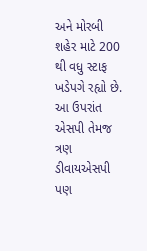અને મોરબી શહેર માટે 200 થી વધુ સ્ટાફ ખડેપગે રહ્યો છે. આ ઉપરાંત એસપી તેમજ ત્રણ ડીવાયએસપી પણ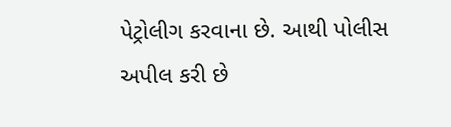પેટ્રોલીગ કરવાના છે. આથી પોલીસ અપીલ કરી છે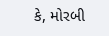કે, મોરબી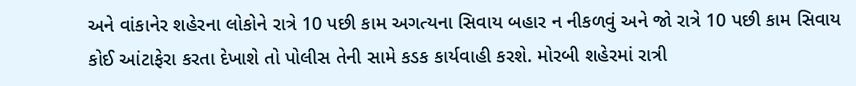અને વાંકાનેર શહેરના લોકોને રાત્રે 10 પછી કામ અગત્યના સિવાય બહાર ન નીકળવું અને જો રાત્રે 10 પછી કામ સિવાય કોઈ આંટાફેરા કરતા દેખાશે તો પોલીસ તેની સામે કડક કાર્યવાહી કરશે. મોરબી શહેરમાં રાત્રી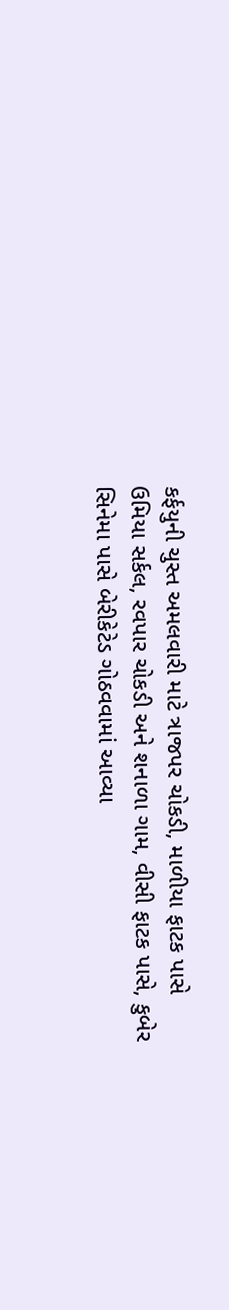કર્ફયુની ચુસ્ત અમલવારી માટે ત્રાજપર ચોકડી, માળીયા ફાટક પાસે ઉમિયા સર્કલ, રવપાર ચોકડી અને શનાળા ગામ, વીસી ફાટક પાસે, કુબેર સિનેમા પાસે બેરીકેટેડ ગોઠવવામાં આવ્યા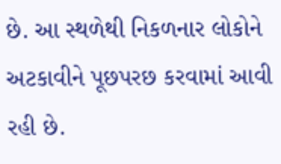છે. આ સ્થળેથી નિકળનાર લોકોને અટકાવીને પૂછપરછ કરવામાં આવી રહી છે.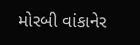મોરબી વાંકાનેર